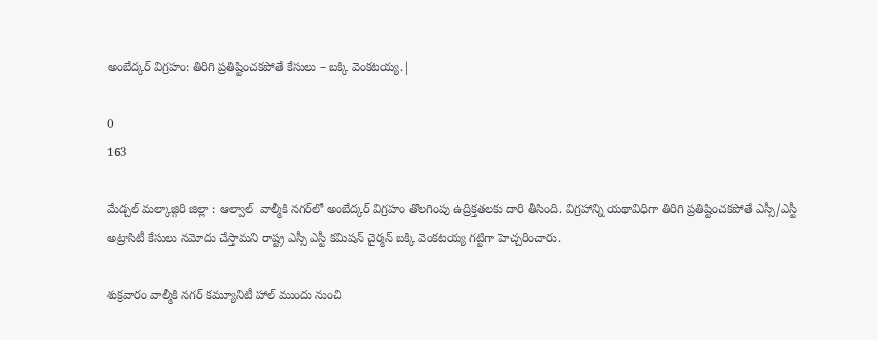అంబేద్కర్ విగ్రహం: తిరిగి ప్రతిష్టించకపోతే కేసులు – బక్కి వెంకటయ్య.|

0
163

మేడ్చల్ మల్కాజ్గిరి జిల్లా : ఆల్వాల్  వాల్మీకి నగర్‌లో అంబేద్కర్ విగ్రహం తొలగింపు ఉద్రిక్తతలకు దారి తీసింది. విగ్రహాన్ని యథావిధిగా తిరిగి ప్రతిష్టించకపోతే ఎస్సీ/ఎస్టీ అట్రాసిటీ కేసులు నమోదు చేస్తామని రాష్ట్ర ఎస్సీ ఎస్టీ కమిషన్ చైర్మన్ బక్కి వెంకటయ్య గట్టిగా హెచ్చరించారు.

శుక్రవారం వాల్మీకి నగర్ కమ్యూనిటీ హాల్ ముందు నుంచి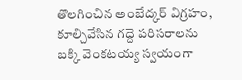తొలగించిన అంబేద్కర్ విగ్రహం, కూల్చివేసిన గద్దె పరిసరాలను బక్కి వెంకటయ్య స్వయంగా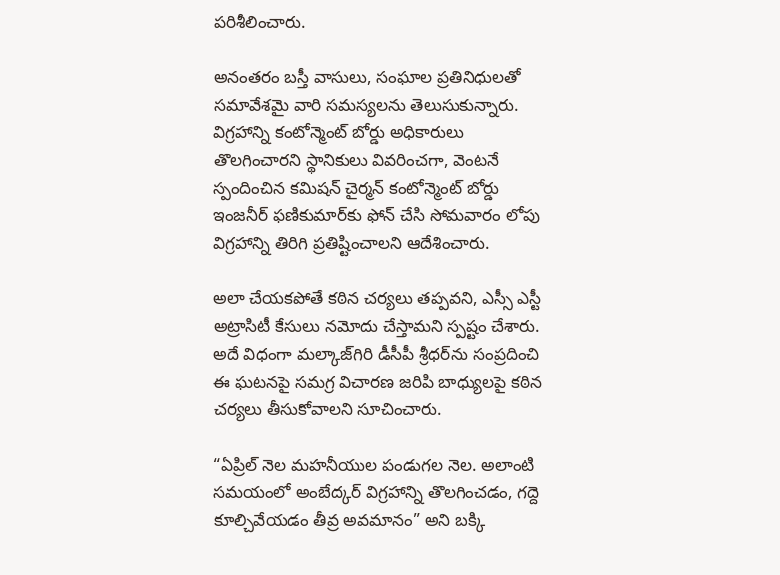పరిశీలించారు.

అనంతరం బస్తీ వాసులు, సంఘాల ప్రతినిధులతో సమావేశమై వారి సమస్యలను తెలుసుకున్నారు. విగ్రహాన్ని కంటోన్మెంట్ బోర్డు అధికారులు తొలగించారని స్థానికులు వివరించగా, వెంటనే స్పందించిన కమిషన్ చైర్మన్ కంటోన్మెంట్ బోర్డు ఇంజనీర్ ఫణికుమార్‌కు ఫోన్ చేసి సోమవారం లోపు విగ్రహాన్ని తిరిగి ప్రతిష్టించాలని ఆదేశించారు.

అలా చేయకపోతే కఠిన చర్యలు తప్పవని, ఎస్సీ ఎస్టీ అట్రాసిటీ కేసులు నమోదు చేస్తామని స్పష్టం చేశారు. అదే విధంగా మల్కాజ్‌గిరి డీసీపీ శ్రీధర్‌ను సంప్రదించి ఈ ఘటనపై సమగ్ర విచారణ జరిపి బాధ్యులపై కఠిన చర్యలు తీసుకోవాలని సూచించారు.

“ఏప్రిల్ నెల మహనీయుల పండుగల నెల. అలాంటి సమయంలో అంబేద్కర్ విగ్రహాన్ని తొలగించడం, గద్దె కూల్చివేయడం తీవ్ర అవమానం” అని బక్కి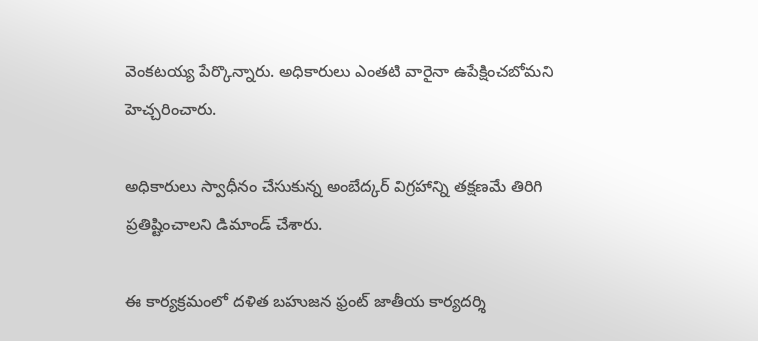వెంకటయ్య పేర్కొన్నారు. అధికారులు ఎంతటి వారైనా ఉపేక్షించబోమని హెచ్చరించారు.

అధికారులు స్వాధీనం చేసుకున్న అంబేద్కర్ విగ్రహాన్ని తక్షణమే తిరిగి ప్రతిష్టించాలని డిమాండ్ చేశారు.

ఈ కార్యక్రమంలో దళిత బహుజన ఫ్రంట్ జాతీయ కార్యదర్శి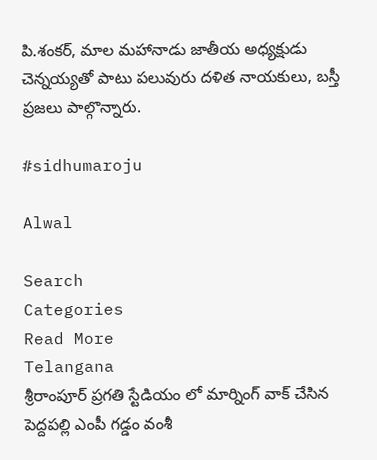పి.శంకర్, మాల మహానాడు జాతీయ అధ్యక్షుడు చెన్నయ్యతో పాటు పలువురు దళిత నాయకులు, బస్తీ ప్రజలు పాల్గొన్నారు.

#sidhumaroju

Alwal

Search
Categories
Read More
Telangana
శ్రీరాంపూర్ ప్రగతి స్టేడియం లో మార్నింగ్ వాక్ చేసిన పెద్దపల్లి ఎంపీ గడ్డం వంశీ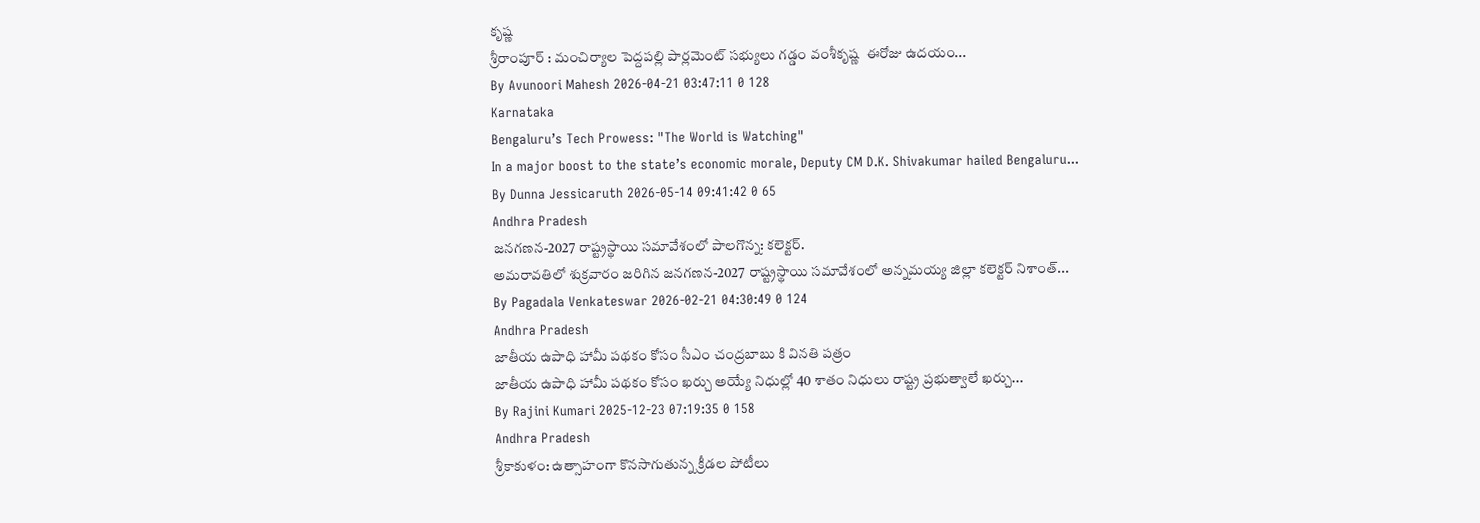కృష్ణ
శ్రీరాంపూర్‌ : మంచిర్యాల పెద్దపల్లి పార్లమెంట్ సభ్యులు గడ్డం వంశీకృష్ణ  ఈరోజు ఉదయం...
By Avunoori Mahesh 2026-04-21 03:47:11 0 128
Karnataka
Bengaluru’s Tech Prowess: "The World is Watching"
In a major boost to the state’s economic morale, Deputy CM D.K. Shivakumar hailed Bengaluru...
By Dunna Jessicaruth 2026-05-14 09:41:42 0 65
Andhra Pradesh
జనగణన-2027 రాష్ట్రస్థాయి సమావేశంలో పాలగొన్న: కలెక్టర్.
అమరావతిలో శుక్రవారం జరిగిన జనగణన-2027 రాష్ట్రస్థాయి సమావేశంలో అన్నమయ్య జిల్లా కలెక్టర్ నిశాంత్...
By Pagadala Venkateswar 2026-02-21 04:30:49 0 124
Andhra Pradesh
జాతీయ ఉపాధి హామీ పథకం కోసం సీఎం చంద్రబాబు కి వినతి పత్రం
జాతీయ ఉపాధి హామీ పథకం కోసం ఖర్చు అయ్యే నిధుల్లో 40 శాతం నిధులు రాష్ట్ర ప్రభుత్వాలే ఖర్చు...
By Rajini Kumari 2025-12-23 07:19:35 0 158
Andhra Pradesh
శ్రీకాకుళం: ఉత్సాహంగా కొనసాగుతున్న క్రీడల పోటీలు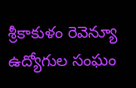శ్రీకాకుళం రెవెన్యూ ఉద్యోగుల సంఘం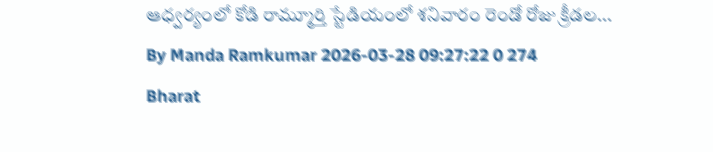ఆధ్వర్యంలో కోడి రామ్మూర్తి స్టేడియంలో శనివారం రెండో రోజు క్రీడల...
By Manda Ramkumar 2026-03-28 09:27:22 0 274
Bharat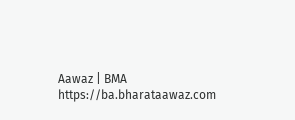Aawaz | BMA https://ba.bharataawaz.com